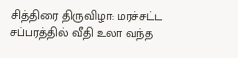சித்திரை திருவிழா: மரச்சட்ட சப்பரத்தில் வீதி உலா வந்த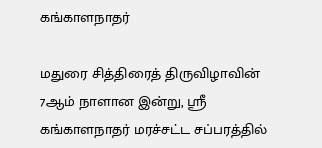கங்காளநாதர்

மதுரை சித்திரைத் திருவிழாவின் 7ஆம் நாளான இன்று, ஸ்ரீ கங்காளநாதர் மரச்சட்ட சப்பரத்தில்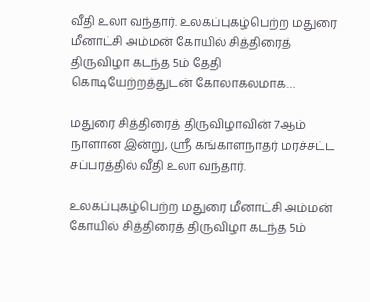வீதி உலா வந்தார். உலகப்புகழ்பெற்ற மதுரை மீனாட்சி அம்மன் கோயில் சித்திரைத் திருவிழா கடந்த 5ம் தேதி கொடியேற்றத்துடன் கோலாகலமாக…

மதுரை சித்திரைத் திருவிழாவின் 7ஆம் நாளான இன்று, ஸ்ரீ கங்காளநாதர் மரச்சட்ட சப்பரத்தில் வீதி உலா வந்தார்.

உலகப்புகழ்பெற்ற மதுரை மீனாட்சி அம்மன் கோயில் சித்திரைத் திருவிழா கடந்த 5ம்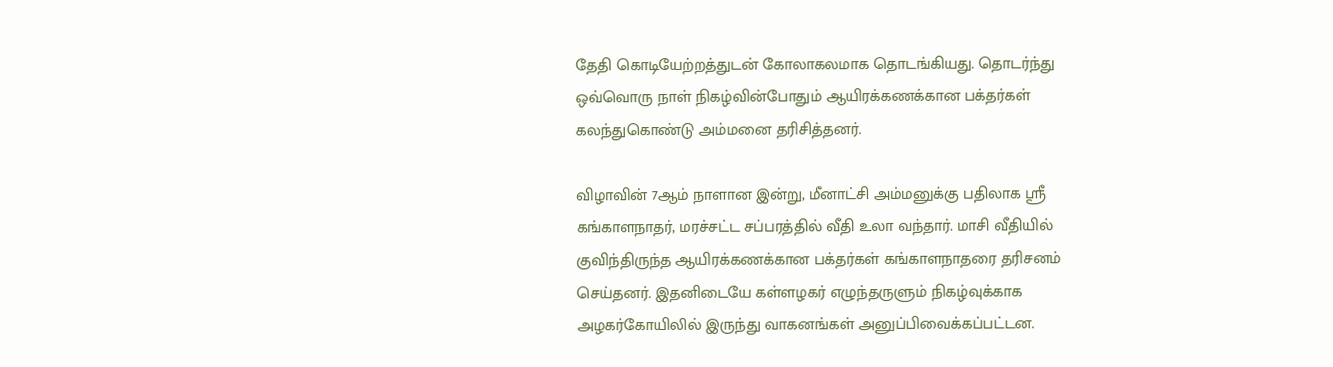தேதி கொடியேற்றத்துடன் கோலாகலமாக தொடங்கியது. தொடர்ந்து ஒவ்வொரு நாள் நிகழ்வின்போதும் ஆயிரக்கணக்கான பக்தர்கள் கலந்துகொண்டு அம்மனை தரிசித்தனர்.

விழாவின் 7ஆம் நாளான இன்று, மீனாட்சி அம்மனுக்கு பதிலாக ஸ்ரீ கங்காளநாதர், மரச்சட்ட சப்பரத்தில் வீதி உலா வந்தார். மாசி வீதியில் குவிந்திருந்த ஆயிரக்கணக்கான பக்தர்கள் கங்காளநாதரை தரிசனம் செய்தனர். இதனிடையே கள்ளழகர் எழுந்தருளும் நிகழ்வுக்காக அழகர்கோயிலில் இருந்து வாகனங்கள் அனுப்பிவைக்கப்பட்டன.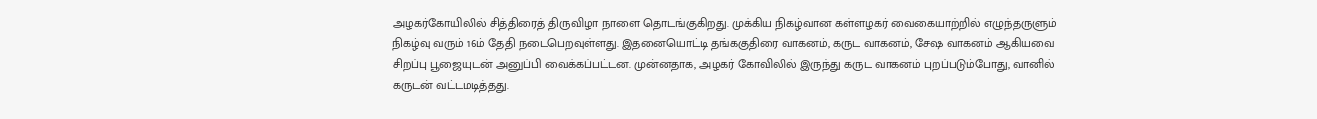அழகர்கோயிலில் சித்திரைத் திருவிழா நாளை தொடங்குகிறது. முக்கிய நிகழ்வான கள்ளழகர் வைகையாற்றில் எழுந்தருளும் நிகழ்வு வரும் 16ம் தேதி நடைபெறவுள்ளது. இதனையொட்டி தங்ககுதிரை வாகனம், கருட வாகனம், சேஷ வாகனம் ஆகியவை சிறப்பு பூஜையுடன் அனுப்பி வைக்கப்பட்டன. முன்னதாக, அழகர் கோவிலில் இருந்து கருட வாகனம் புறப்படும்போது, வானில் கருடன் வட்டமடித்தது.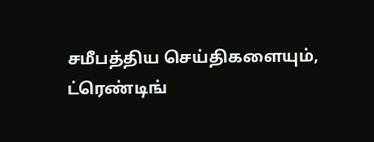சமீபத்திய செய்திகளையும், ட்ரெண்டிங்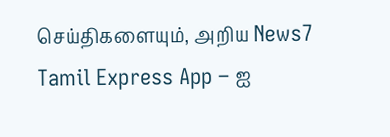செய்திகளையும், அறிய News7 Tamil Express App – ஐ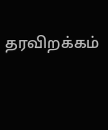தரவிறக்கம்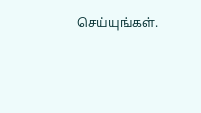செய்யுங்கள்.